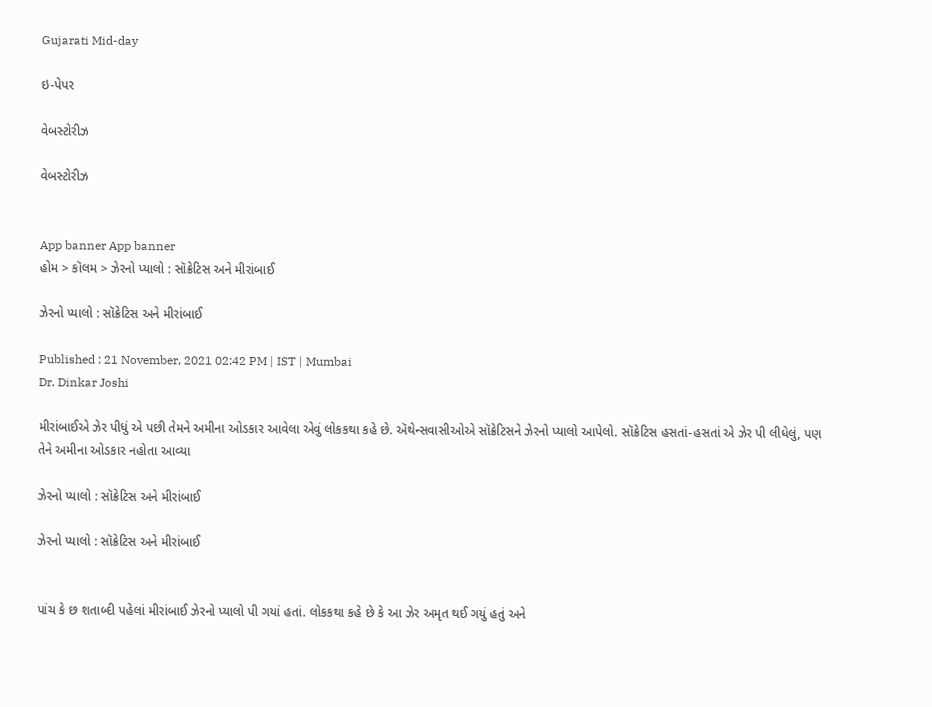Gujarati Mid-day

ઇ-પેપર

વેબસ્ટોરીઝ

વેબસ્ટોરીઝ


App banner App banner
હોમ > કૉલમ > ઝેરનો પ્યાલો : સૉક્રેટિસ અને મીરાંબાઈ

ઝેરનો પ્યાલો : સૉક્રેટિસ અને મીરાંબાઈ

Published : 21 November, 2021 02:42 PM | IST | Mumbai
Dr. Dinkar Joshi

મીરાંબાઈએ ઝેર પીધું એ પછી તેમને અમીના ઓડકાર આવેલા એવું લોકકથા કહે છે. ઍથેન્સવાસીઓએ સૉક્રેટિસને ઝેરનો પ્યાલો આપેલો. સૉક્રેટિસ હસતાં-હસતાં એ ઝેર પી લીધેલું, પણ તેને અમીના ઓડકાર નહોતા આવ્યા

ઝેરનો પ્યાલો : સૉક્રેટિસ અને મીરાંબાઈ

ઝેરનો પ્યાલો : સૉક્રેટિસ અને મીરાંબાઈ


પાંચ કે છ શતાબ્દી પહેલાં મીરાંબાઈ ઝેરનો પ્યાલો પી ગયાં હતાં. લોકકથા કહે છે કે આ ઝેર અમૃત થઈ ગયું હતું અને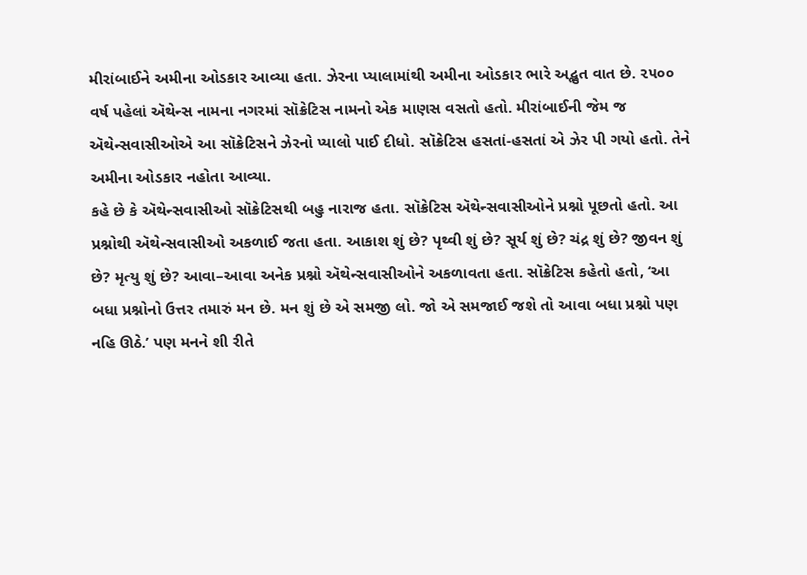મીરાંબાઈને અમીના ઓડકાર આવ્યા હતા. ઝેરના પ્યાલામાંથી અમીના ઓડકાર ભારે અદ્ભુત વાત છે. ૨૫૦૦ વર્ષ પહેલાં ઍથેન્સ નામના નગરમાં સૉક્રેટિસ નામનો એક માણસ વસતો હતો. મીરાંબાઈની જેમ જ ઍથેન્સવાસીઓએ આ સૉક્રેટિસને ઝેરનો પ્યાલો પાઈ દીધો. સૉક્રેટિસ હસતાં-હસતાં એ ઝેર પી ગયો હતો. તેને અમીના ઓડકાર નહોતા આવ્યા.
કહે છે કે ઍથેન્સવાસીઓ સૉક્રેટિસથી બહુ નારાજ હતા. સૉક્રેટિસ ઍથેન્સવાસીઓને પ્રશ્નો પૂછતો હતો. આ પ્રશ્નોથી ઍથેન્સવાસીઓ અકળાઈ જતા હતા. આકાશ શું છે? પૃથ્વી શું છે? સૂર્ય શું છે? ચંદ્ર શું છે? જીવન શું છે? મૃત્યુ શું છે? આવા–આવા અનેક પ્રશ્નો ઍથેન્સવાસીઓને અકળાવતા હતા. સૉક્રેટિસ કહેતો હતો, ‘આ બધા પ્રશ્નોનો ઉત્તર તમારું મન છે. મન શું છે એ સમજી લો. જો એ સમજાઈ જશે તો આવા બધા પ્રશ્નો પણ નહિ ઊઠે.’ પણ મનને શી રીતે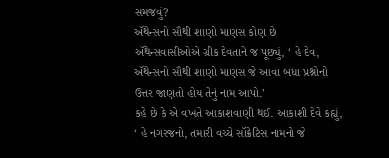સમજવું?
ઍથેન્સનો સૌથી શાણો માણસ કોણ છે
ઍથેન્સવાસીઓએ ગ્રીક દેવતાને જ પૂછ્યું, ‘ હે દેવ, ઍથેન્સનો સૌથી શાણો માણસ જે આવા બધા પ્રશ્નોનો ઉત્તર જાણતો હોય તેનું નામ આપો.’
કહે છે કે એ વખતે આકાશવાણી થઈ. આકાશી દેવે કહ્યું, ‘ હે નગરજનો, તમારી વચ્ચે સૉક્રેટિસ નામનો જે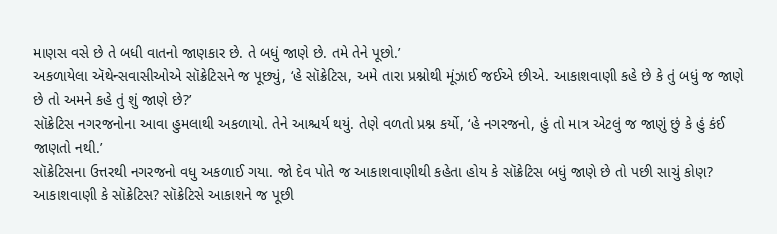માણસ વસે છે તે બધી વાતનો જાણકાર છે. તે બધું જાણે છે. તમે તેને પૂછો.’
અકળાયેલા ઍથેન્સવાસીઓએ સૉક્રેટિસને જ પૂછ્યું, ‘હે સૉક્રેટિસ, અમે તારા પ્રશ્નોથી મૂંઝાઈ જઈએ છીએ. આકાશવાણી કહે છે કે તું બધું જ જાણે છે તો અમને કહે તું શું જાણે છે?’
સૉક્રેટિસ નગરજનોના આવા હુમલાથી અકળાયો. તેને આશ્ચર્ય થયું. તેણે વળતો પ્રશ્ન કર્યો, ‘હે નગરજનો, હું તો માત્ર એટલું જ જાણું છું કે હું કંઈ જાણતો નથી.’
સૉક્રેટિસના ઉત્તરથી નગરજનો વધુ અકળાઈ ગયા. જો દેવ પોતે જ આકાશવાણીથી કહેતા હોય કે સૉક્રેટિસ બધું જાણે છે તો પછી સાચું કોણ? આકાશવાણી કે સૉક્રેટિસ? સૉક્રેટિસે આકાશને જ પૂછી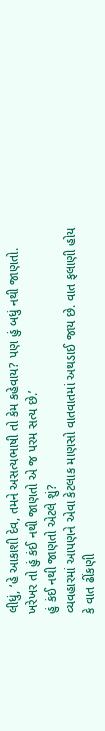લીધું, ‘હે આકાશી દેવ, તમને અસત્યભાષી તો કેમ કહેવાય? પણ હું બધું નથી જાણતો. ખરેખર તો હું કંઈ નથી જાણતો એ જ પરમ સત્ય છે.’
હું કંઈ નથી જાણતો એટલે શું?
વ્યવહારમાં આપણને એવા કેટલાક માણસો વાતવાતમાં અથડાઈ જાય છે. વાત ફલાણી હોય કે વાત ઢીંકણી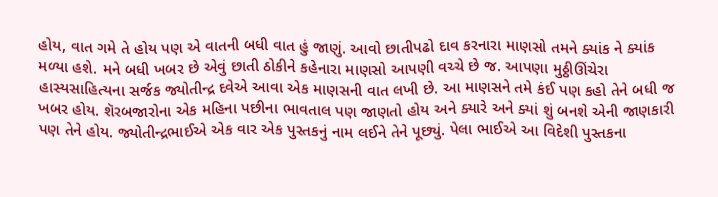હોય, વાત ગમે તે હોય પણ એ વાતની બધી વાત હું જાણું. આવો છાતીપઢો દાવ કરનારા માણસો તમને ક્યાંક ને ક્યાંક મળ્યા હશે. મને બધી ખબર છે એવું છાતી ઠોકીને કહેનારા માણસો આપણી વચ્ચે છે જ. આપણા મુઠ્ઠીઊંચેરા હાસ્યસાહિત્યના સર્જક જ્યોતીન્દ્ર દવેએ આવા એક માણસની વાત લખી છે. આ માણસને તમે કંઈ પણ કહો તેને બધી જ ખબર હોય. શૅરબજારોના એક મહિના પછીના ભાવતાલ પણ જાણતો હોય અને ક્યારે અને ક્યાં શું બનશે એની જાણકારી પણ તેને હોય. જ્યોતીન્દ્રભાઈએ એક વાર એક પુસ્તકનું નામ લઈને તેને પૂછ્યું. પેલા ભાઈએ આ વિદેશી પુસ્તકના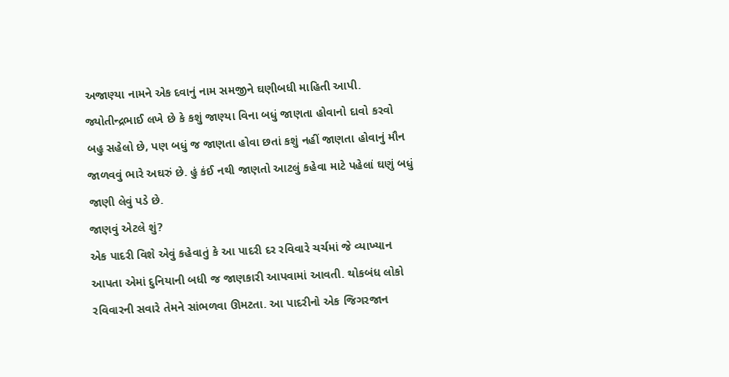અજાણ્યા નામને એક દવાનું નામ સમજીને ઘણીબધી માહિતી આપી. જ્યોતીન્દ્રભાઈ લખે છે કે કશું જાણ્યા વિના બધું જાણતા હોવાનો દાવો કરવો બહુ સહેલો છે, પણ બધું જ જાણતા હોવા છતાં કશું નહીં જાણતા હોવાનું મૌન જાળવવું ભારે અઘરું છે. હું કંઈ નથી જાણતો આટલું કહેવા માટે પહેલાં ઘણું બધું જાણી લેવું પડે છે.
જાણવું એટલે શું?
એક પાદરી વિશે એવું કહેવાતું કે આ પાદરી દર રવિવારે ચર્ચમાં જે વ્યાખ્યાન આપતા એમાં દુનિયાની બધી જ જાણકારી આપવામાં આવતી. થોકબંધ લોકો રવિવારની સવારે તેમને સાંભળવા ઊમટતા. આ પાદરીનો એક જિગરજાન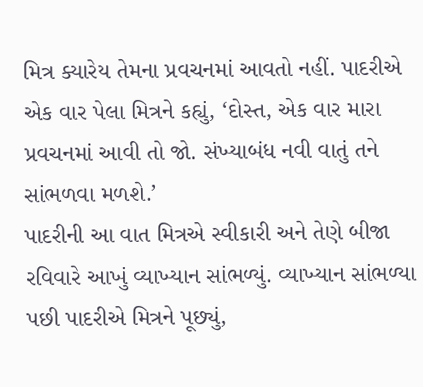મિત્ર ક્યારેય તેમના પ્રવચનમાં આવતો નહીં. પાદરીએ એક વાર પેલા મિત્રને કહ્યું, ‘દોસ્ત, એક વાર મારા પ્રવચનમાં આવી તો જો. સંખ્યાબંધ નવી વાતું તને સાંભળવા મળશે.’
પાદરીની આ વાત મિત્રએ સ્વીકારી અને તેણે બીજા રવિવારે આખું વ્યાખ્યાન સાંભળ્યું. વ્યાખ્યાન સાંભળ્યા પછી પાદરીએ મિત્રને પૂછ્યું,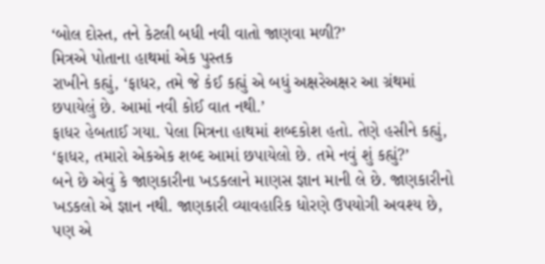‘બોલ દોસ્ત, તને કેટલી બધી નવી વાતો જાણવા મળી?’
મિત્રએ પોતાના હાથમાં એક પુસ્તક
રાખીને કહ્યું, ‘ફાધર, તમે જે કંઈ કહ્યું એ બધું અક્ષરેઅક્ષર આ ગ્રંથમાં છપાયેલું છે. આમાં નવી કોઈ વાત નથી.’
ફાધર હેબતાઈ ગયા. પેલા મિત્રના હાથમાં શબ્દકોશ હતો. તેણે હસીને કહ્યું, ‘ફાધર, તમારો એકએક શબ્દ આમાં છપાયેલો છે. તમે નવું શું કહ્યું?’
બને છે એવું કે જાણકારીના ખડકલાને માણસ જ્ઞાન માની લે છે. જાણકારીનો ખડકલો એ જ્ઞાન નથી. જાણકારી વ્યાવહારિક ધોરણે ઉપયોગી અવશ્ય છે, પણ એ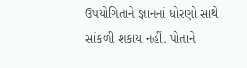ઉપયોગિતાને જ્ઞાનનાં ધોરણો સાથે સાંકળી શકાય નહીં. પોતાને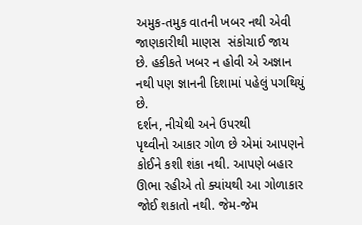અમુક-તમુક વાતની ખબર નથી એવી જાણકારીથી માણસ  સંકોચાઈ જાય છે. હકીકતે ખબર ન હોવી એ અજ્ઞાન નથી પણ જ્ઞાનની દિશામાં પહેલું પગથિયું છે.
દર્શન, નીચેથી અને ઉપરથી
પૃથ્વીનો આકાર ગોળ છે એમાં આપણને કોઈને કશી શંકા નથી. આપણે બહાર ઊભા રહીએ તો ક્યાંયથી આ ગોળાકાર જોઈ શકાતો નથી. જેમ-જેમ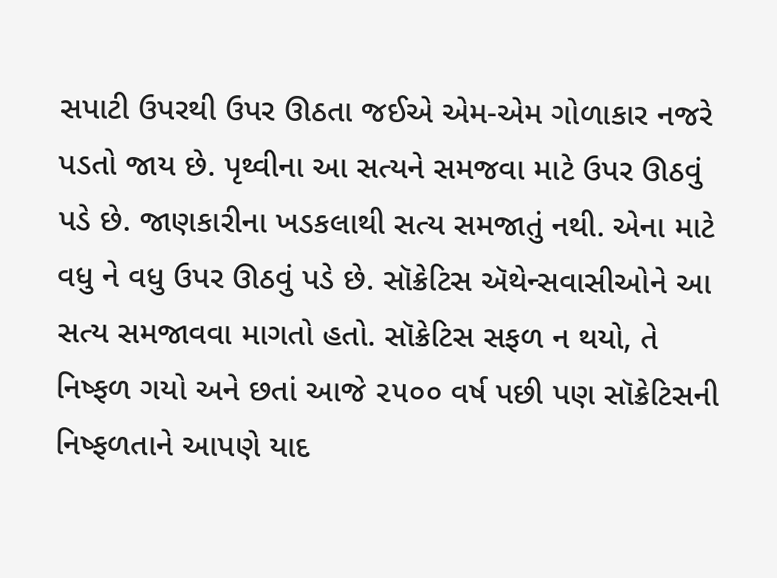સપાટી ઉપરથી ઉપર ઊઠતા જઈએ એમ-એમ ગોળાકાર નજરે પડતો જાય છે. પૃથ્વીના આ સત્યને સમજવા માટે ઉપર ઊઠવું પડે છે. જાણકારીના ખડકલાથી સત્ય સમજાતું નથી. એના માટે વધુ ને વધુ ઉપર ઊઠવું પડે છે. સૉક્રેટિસ ઍથેન્સવાસીઓને આ સત્ય સમજાવવા માગતો હતો. સૉક્રેટિસ સફળ ન થયો, તે નિષ્ફળ ગયો અને છતાં આજે ૨૫૦૦ વર્ષ પછી પણ સૉક્રેટિસની નિષ્ફળતાને આપણે યાદ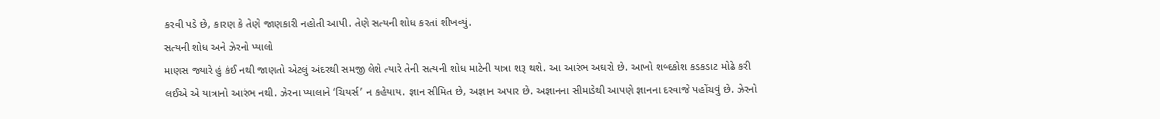કરવી પડે છે, કારણ કે તેણે જાણકારી નહોતી આપી. તેણે સત્યની શોધ કરતાં શીખવ્યું.
સત્યની શોધ અને ઝેરનો પ્યાલો
માણસ જ્યારે હું કંઈ નથી જાણતો એટલું અંદરથી સમજી લેશે ત્યારે તેની સત્યની શોધ માટેની યાત્રા શરૂ થશે. આ આરંભ અઘરો છે. આખો શબ્દકોશ કડકડાટ મોઢે કરી લઈએ એ યાત્રાનો આરંભ નથી. ઝેરના પ્યાલાને ‘ચિયર્સ’ ન કહેયાય. જ્ઞાન સીમિત છે, અજ્ઞાન અપાર છે. અજ્ઞાનના સીમાડેથી આપણે જ્ઞાનના દરવાજે પહોંચવું છે. ઝેરનો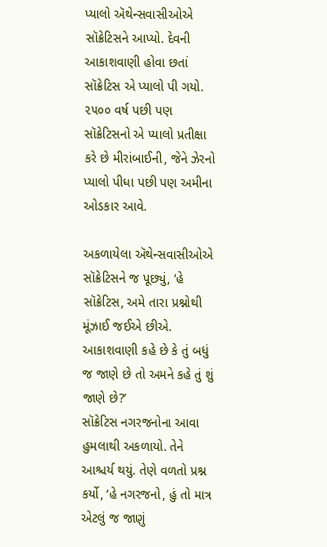પ્યાલો ઍથેન્સવાસીઓએ સૉક્રેટિસને આપ્યો. દેવની આકાશવાણી હોવા છતાં સૉક્રેટિસ એ પ્યાલો પી ગયો. ૨૫૦૦ વર્ષ પછી પણ સૉક્રેટિસનો એ પ્યાલો પ્રતીક્ષા કરે છે મીરાંબાઈની, જેને ઝેરનો પ્યાલો પીધા પછી પણ અમીના ઓડકાર આવે.

અકળાયેલા ઍથેન્સવાસીઓએ સૉક્રેટિસને જ પૂછ્યું, ‘હે સૉક્રેટિસ, અમે તારા પ્રશ્નોથી મૂંઝાઈ જઈએ છીએ. આકાશવાણી કહે છે કે તું બધું જ જાણે છે તો અમને કહે તું શું જાણે છે?’
સૉક્રેટિસ નગરજનોના આવા હુમલાથી અકળાયો. તેને આશ્ચર્ય થયું. તેણે વળતો પ્રશ્ન કર્યો, ‘હે નગરજનો, હું તો માત્ર એટલું જ જાણું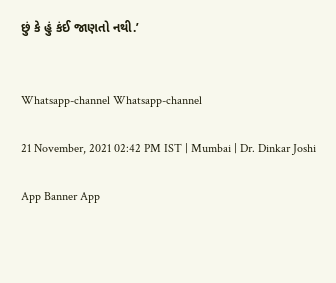છું કે હું કંઈ જાણતો નથી.’


Whatsapp-channel Whatsapp-channel

21 November, 2021 02:42 PM IST | Mumbai | Dr. Dinkar Joshi

App Banner App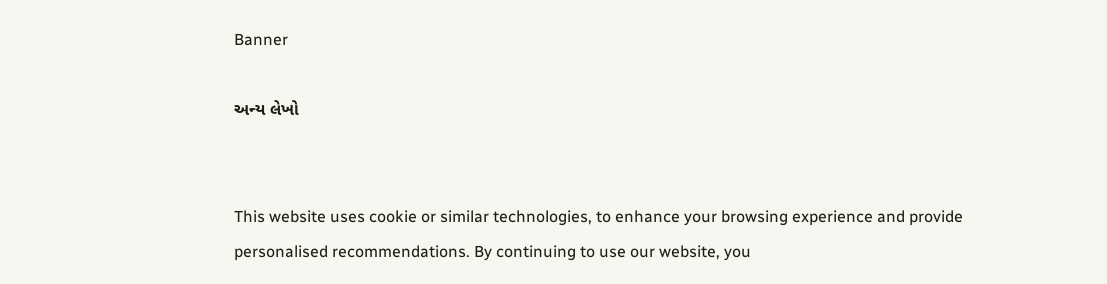Banner

અન્ય લેખો


This website uses cookie or similar technologies, to enhance your browsing experience and provide personalised recommendations. By continuing to use our website, you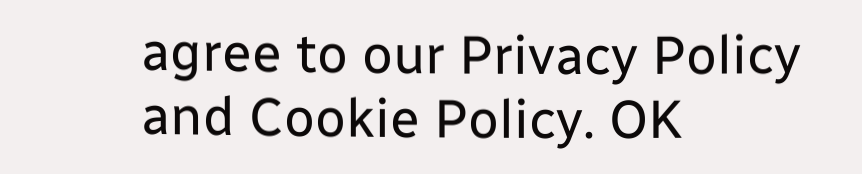agree to our Privacy Policy and Cookie Policy. OK